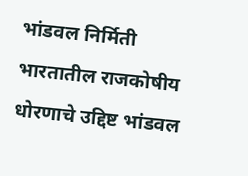भांडवल निर्मिती
भारतातील राजकोषीय धोरणाचे उद्दिष्ट भांडवल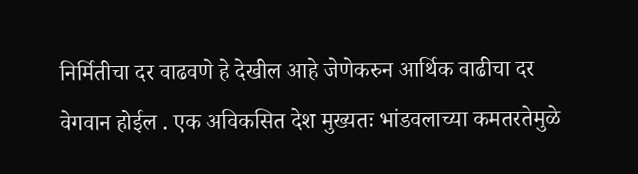निर्मितीचा दर वाढवणे हे देखील आहे जेणेकरुन आर्थिक वाढीचा दर वेगवान होईल . एक अविकसित देश मुख्यतः भांडवलाच्या कमतरतेमुळे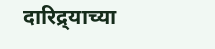दारिद्र्याच्या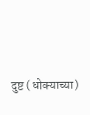दुष्ट (धोक्याच्या)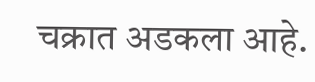चक्रात अडकला आहे.